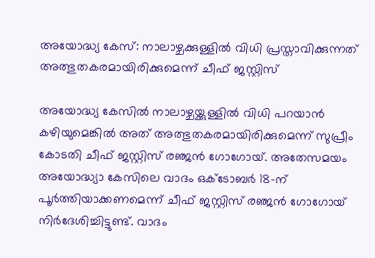അയോദ്ധ്യ കേസ്: നാലാഴ്ചക്കുള്ളില്‍ വിധി പ്രസ്താവിക്കുന്നത് അത്ഭുതകരമായിരിക്കുമെന്ന് ചീഫ് ജസ്റ്റിസ്

അയോദ്ധ്യ കേസില്‍ നാലാഴ്ചയ്ക്കുള്ളില്‍ വിധി പറയാന്‍ കഴിയുമെങ്കില്‍ അത് അത്ഭുതകരമായിരിക്കുമെന്ന് സുപ്രീം കോടതി ചീഫ് ജസ്റ്റിസ് രഞ്ജന്‍ ഗോഗോയ്. അതേസമയം അയോദ്ധ്യാ കേസിലെ വാദം ഒക്ടോബര്‍ 18-ന് പൂര്‍ത്തിയാക്കണമെന്ന് ചീഫ് ജസ്റ്റിസ് രഞ്ജന്‍ ഗോഗോയ് നിര്‍ദേശിച്ചിട്ടുണ്ട്. വാദം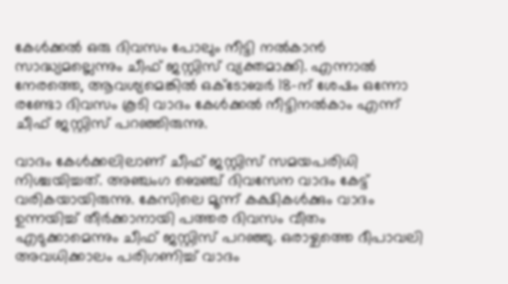കേള്‍ക്കല്‍ ഒരു ദിവസം പോലും നീട്ടി നല്‍കാന്‍ സാദ്ധ്യമല്ലെന്നും ചീഫ് ജസ്റ്റിസ് വ്യക്തമാക്കി. എന്നാല്‍ നേരത്തെ, ആവശ്യമെങ്കില്‍ ഒക്ടോബര്‍ 18-ന് ശേഷം ഒന്നോ രണ്ടോ ദിവസം കൂടി വാദം കേള്‍ക്കല്‍ നീട്ടിനല്‍കാം എന്ന് ചീഫ് ജസ്റ്റിസ് പറഞ്ഞിരുന്നു.

വാദം കേള്‍ക്കലിലാണ് ചീഫ് ജസ്റ്റിസ് സമയപരിധി നിശ്ചയിച്ചത്. അഞ്ചംഗ ബെഞ്ച് ദിവസേന വാദം കേട്ട് വരികയായിരുന്നു. കേസിലെ മൂന്ന് കക്ഷികള്‍ക്കും വാദം ഉന്നയിച്ച് തീര്‍ക്കാനായി പത്തര ദിവസം വീതം എടുക്കാമെന്നും ചീഫ് ജസ്റ്റിസ് പറഞ്ഞു. ഒരാഴ്ചത്തെ ദീപാവലി അവധിക്കാലം പരിഗണിച്ച് വാദം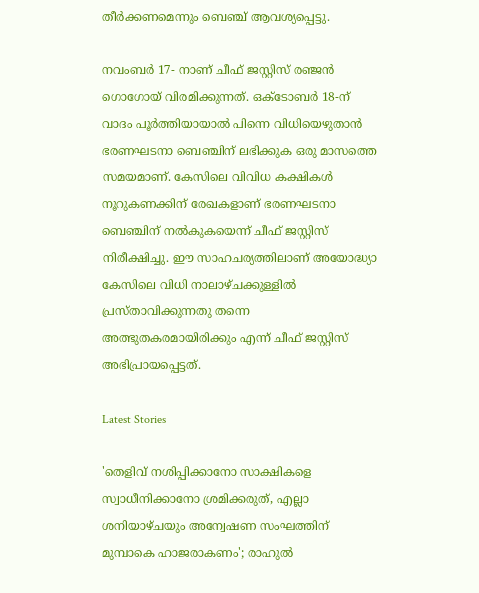തീര്‍ക്കണമെന്നും ബെഞ്ച് ആവശ്യപ്പെട്ടു.

നവംബര്‍ 17- നാണ് ചീഫ് ജസ്റ്റിസ് രഞ്ജന്‍ ഗൊഗോയ് വിരമിക്കുന്നത്. ഒക്ടോബര്‍ 18-ന് വാദം പൂര്‍ത്തിയായാല്‍ പിന്നെ വിധിയെഴുതാന്‍ ഭരണഘടനാ ബെഞ്ചിന് ലഭിക്കുക ഒരു മാസത്തെ സമയമാണ്. കേസിലെ വിവിധ കക്ഷികള്‍ നൂറുകണക്കിന് രേഖകളാണ് ഭരണഘടനാ ബെഞ്ചിന് നല്‍കുകയെന്ന് ചീഫ് ജസ്റ്റിസ് നിരീക്ഷിച്ചു. ഈ സാഹചര്യത്തിലാണ് അയോദ്ധ്യാ കേസിലെ വിധി നാലാഴ്ചക്കുള്ളില്‍ പ്രസ്താവിക്കുന്നതു തന്നെ അത്ഭുതകരമായിരിക്കും എന്ന് ചീഫ് ജസ്റ്റിസ് അഭിപ്രായപ്പെട്ടത്.

Latest Stories

'തെളിവ് നശിപ്പിക്കാനോ സാക്ഷികളെ സ്വാധീനിക്കാനോ ശ്രമിക്കരുത്, എല്ലാ ശനിയാഴ്ചയും അന്വേഷണ സംഘത്തിന് മുമ്പാകെ ഹാജരാകണം'; രാഹുൽ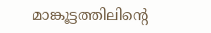മാങ്കൂട്ടത്തിലിന്റെ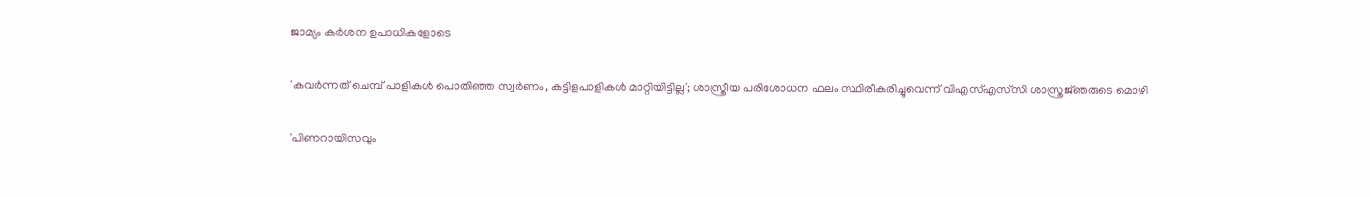ജാമ്യം കർശന ഉപാധികളോടെ

'കവർന്നത് ചെമ്പ് പാളികൾ പൊതിഞ്ഞ സ്വർണം, കട്ടിളപാളികൾ മാറ്റിയിട്ടില്ല'; ശാസ്ത്രീയ പരിശോധന ഫലം സ്ഥിരീകരിച്ചുവെന്ന് വിഎസ്എസ്‍സി ശാസ്ത്രജ്‌ഞരുടെ മൊഴി

'പിണറായിസവും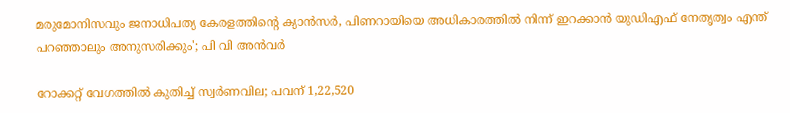മരുമോനിസവും ജനാധിപത്യ കേരളത്തിന്റെ ക്യാൻസർ, പിണറായിയെ അധികാരത്തിൽ നിന്ന് ഇറക്കാൻ യുഡിഎഫ് നേതൃത്വം എന്ത്‌ പറഞ്ഞാലും അനുസരിക്കും'; പി വി അൻവർ

റോക്കറ്റ് വേഗത്തിൽ കുതിച്ച് സ്വർണവില; പവന് 1,22,520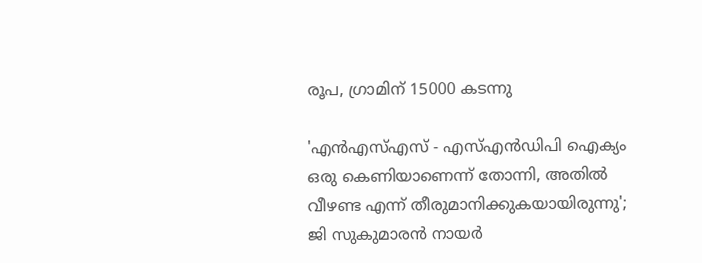രൂപ, ഗ്രാമിന് 15000 കടന്നു

'എന്‍എസ്എസ് - എസ്എന്‍ഡിപി ഐക്യം ഒരു കെണിയാണെന്ന് തോന്നി, അതിൽ വീഴണ്ട എന്ന് തീരുമാനിക്കുകയായിരുന്നു'; ജി സുകുമാരൻ നായർ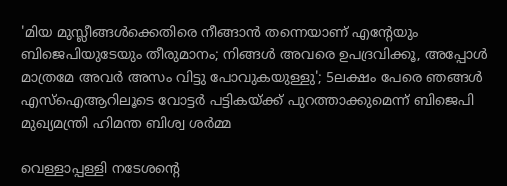'മിയ മുസ്ലീങ്ങള്‍ക്കെതിരെ നീങ്ങാന്‍ തന്നെയാണ് എന്റേയും ബിജെപിയുടേയും തീരുമാനം; നിങ്ങള്‍ അവരെ ഉപദ്രവിക്കൂ, അപ്പോള്‍ മാത്രമേ അവര്‍ അസം വിട്ടു പോവുകയുള്ളു'; 5ലക്ഷം പേരെ ഞങ്ങള്‍ എസ്‌ഐആറിലൂടെ വോട്ടര്‍ പട്ടികയ്ക്ക് പുറത്താക്കുമെന്ന് ബിജെപി മുഖ്യമന്ത്രി ഹിമന്ത ബിശ്വ ശര്‍മ്മ

വെള്ളാപ്പള്ളി നടേശന്റെ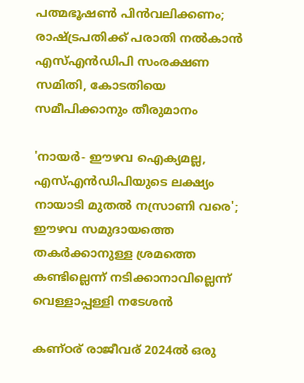പത്മഭൂഷൺ പിൻവലിക്കണം; രാഷ്ട്രപതിക്ക് പരാതി നൽകാൻ എസ്എൻഡിപി സംരക്ഷണ സമിതി, കോടതിയെ സമീപിക്കാനും തീരുമാനം

'നായർ- ഈഴവ ഐക്യമല്ല, എസ്എൻഡിപിയുടെ ലക്ഷ്യം നായാടി മുതൽ നസ്രാണി വരെ'; ഈഴവ സമുദായത്തെ തകർക്കാനുള്ള ശ്രമത്തെ കണ്ടില്ലെന്ന് നടിക്കാനാവില്ലെന്ന് വെള്ളാപ്പള്ളി നടേശൻ

കണ്ഠര് രാജീവര് 2024ല്‍ ഒരു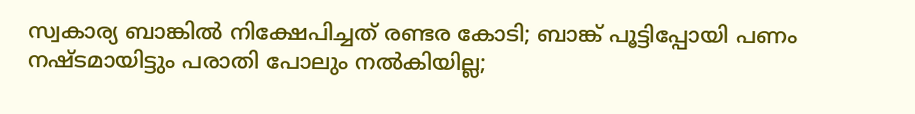സ്വകാര്യ ബാങ്കില്‍ നിക്ഷേപിച്ചത് രണ്ടര കോടി; ബാങ്ക് പൂട്ടിപ്പോയി പണം നഷ്ടമായിട്ടും പരാതി പോലും നല്‍കിയില്ല;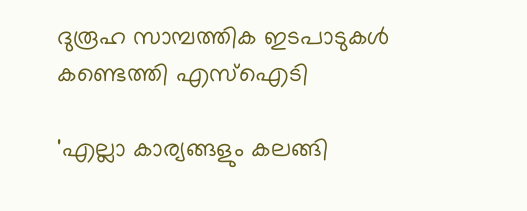ദുരൂഹ സാമ്പത്തിക ഇടപാടുകള്‍ കണ്ടെത്തി എസ്‌ഐടി

'എല്ലാ കാര്യങ്ങളും കലങ്ങി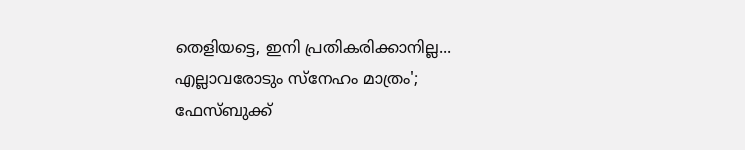തെളിയട്ടെ, ഇനി പ്രതികരിക്കാനില്ല... എല്ലാവരോടും സ്നേഹം മാത്രം'; ഫേസ്ബുക്ക്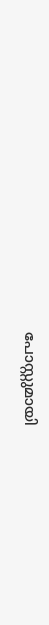പോസ്റ്റുമായി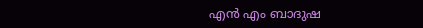എൻ എം ബാദുഷ